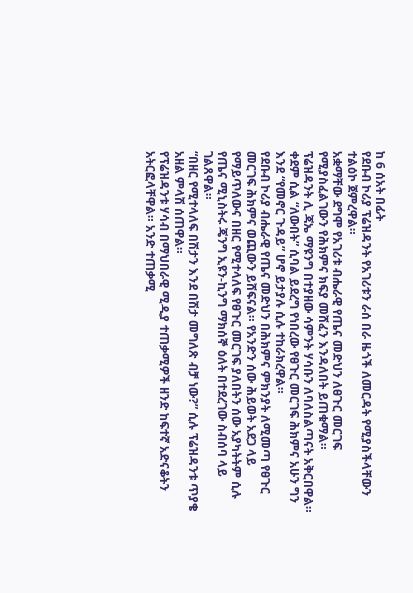ከ 6 ሰአት በፊት
የደቡብ ኮሪያ ፕሬዝዳንት የአገሪቱን ራሰ በራ ዜጎች ለመርዳት የሚያስችላቸውን ተልዕኮ ጀምረዋል።
አቋማቸው ደግሞ የአገሪቱ ብሔራዊ የጤና መድህን ለፀጉር መርገፍ የሚያስፈልገውን የሕክምና ክፍያ መሸፈን እንዳለበት ይጠቁማል።
ፕሬዝዳንት ሊ ጃኤ ማዩንግ በተያዘው ሳምንት ሃሳቡን ለባለስልጣናት አቅርበዋል። ቀደም ሲል “ለውበት” ሲባል ይደረግ የነበረው የፀጉር መርገፍ ሕክምና አሁን ግን እንደ “የመኖር ጉዳይ” ሆኖ ይታያሉ ሲሉ ተከራክረዋል።
የደቡብ ኮሪያ ብሔራዊ የጤና መድህን በሕክምና ምክንያት ለሚመጣ የፀጉር መርገፍ ሕክምና ወጪውን ይሸፍናል። የአንድን ሰው ሕይወት አደጋ ላይ የማይጥለውና በዘር የሚተላለፍ የፀጉር መርገፍ ያለበትን ሰው አያካትትም ሲሉ የጤና ሚኒስትሩ ጄንግ ኢዩን-ኪንግ ማክሰኞ ዕለት በተደረገው ስብሰባ ላይ ገልጸዋል።
“በዘር የሚተላለፍ በሽታን እንደ በሽታ መግለጽ ብቻ ነው?” ሲሉ ፕሬዝዳንቱ ጥያቄ አዘል ምላሽ ሰጠዋል።
የፕሬዝዳንቱ ሃሳብ በማህበራዊ ሚዲያ ተጠቃሚዎች ዘንድ ከፍተኛ አድናቆትን አትርፎላቸዋል። አንድ ተጠቃሚ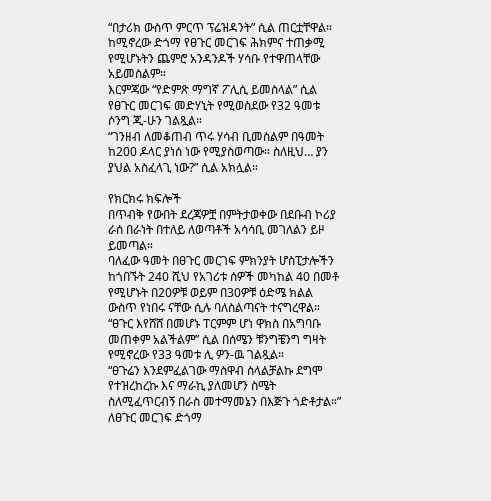“በታሪክ ውስጥ ምርጥ ፕሬዝዳንት” ሲል ጠርቷቸዋል።
ከሚኖረው ድጎማ የፀጉር መርገፍ ሕክምና ተጠቃሚ የሚሆኑትን ጨምሮ አንዳንዶች ሃሳቡ የተዋጠላቸው አይመስልም።
እርምጃው “የድምጽ ማግኛ ፖሊሲ ይመስላል” ሲል የፀጉር መርገፍ መድሃኒት የሚወስደው የ32 ዓመቱ ሶንግ ጂ-ሁን ገልጿል።
“ገንዘብ ለመቆጠብ ጥሩ ሃሳብ ቢመስልም በዓመት ከ200 ዶላር ያነሰ ነው የሚያስወጣው። ስለዚህ… ያን ያህል አስፈላጊ ነው?” ሲል አክሏል።

የክርክሩ ክፍሎች
በጥብቅ የውበት ደረጃዎቿ በምትታወቀው በደቡብ ኮሪያ ራሰ በራነት በተለይ ለወጣቶች አሳሳቢ መገለልን ይዞ ይመጣል።
ባለፈው ዓመት በፀጉር መርገፍ ምክንያት ሆስፒታሎችን ከጎበኙት 240 ሺህ የአገሪቱ ሰዎች መካከል 40 በመቶ የሚሆኑት በ20ዎቹ ወይም በ30ዎቹ ዕድሜ ክልል ውስጥ የነበሩ ናቸው ሲሉ ባለስልጣናት ተናግረዋል።
“ፀጉር እየሸሸ በመሆኑ ፐርምም ሆነ ዋክስ በአግባቡ መጠቀም አልችልም” ሲል በሰሜን ቹንግቼንግ ግዛት የሚኖረው የ33 ዓመቱ ሊ ዎን-ዉ ገልጿል።
“ፀጉሬን እንደምፈልገው ማስዋብ ስላልቻልኩ ደግሞ የተዝረከረኩ እና ማራኪ ያለመሆን ስሜት ስለሚፈጥርብኝ በራስ መተማመኔን በእጅጉ ጎድቶታል።”
ለፀጉር መርገፍ ድጎማ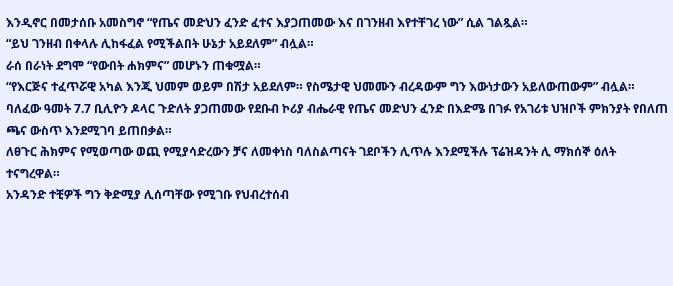እንዲኖር በመታሰቡ አመስግኖ “የጤና መድህን ፈንድ ፈተና እያጋጠመው እና በገንዘብ እየተቸገረ ነው” ሲል ገልጿል።
“ይህ ገንዘብ በቀላሉ ሊከፋፈል የሚችልበት ሁኔታ አይደለም” ብሏል።
ራሰ በራነት ደግሞ “የውበት ሐክምና” መሆኑን ጠቁሟል።
“የእርጅና ተፈጥሯዊ አካል እንጂ ህመም ወይም በሽታ አይደለም። የስሜታዊ ህመሙን ብረዳውም ግን እውነታውን አይለውጠውም” ብሏል።
ባለፈው ዓመት 7.7 ቢሊዮን ዶላር ጉድለት ያጋጠመው የደቡብ ኮሪያ ብሔራዊ የጤና መድህን ፈንድ በእድሜ በገፉ የአገሪቱ ህዝቦች ምክንያት የበለጠ ጫና ውስጥ እንደሚገባ ይጠበቃል።
ለፀጉር ሕክምና የሚወጣው ወጪ የሚያሳድረውን ቻና ለመቀነስ ባለስልጣናት ገደቦችን ሊጥሉ እንደሚችሉ ፕሬዝዳንት ሊ ማክሰኞ ዕለት ተናግረዋል።
አንዳንድ ተቺዎች ግን ቅድሚያ ሊሰጣቸው የሚገቡ የህብረተሰብ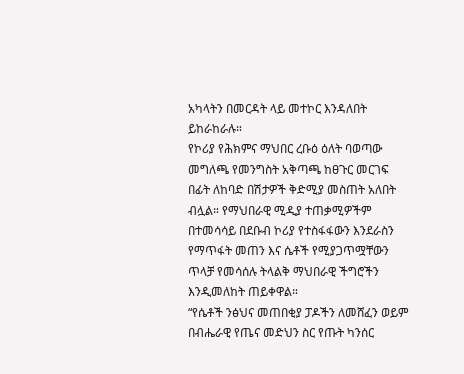አካላትን በመርዳት ላይ መተኮር እንዳለበት ይከራከራሉ።
የኮሪያ የሕክምና ማህበር ረቡዕ ዕለት ባወጣው መግለጫ የመንግስት አቅጣጫ ከፀጉር መርገፍ በፊት ለከባድ በሽታዎች ቅድሚያ መስጠት አለበት ብሏል። የማህበራዊ ሚዲያ ተጠቃሚዎችም በተመሳሳይ በደቡብ ኮሪያ የተስፋፋውን እንደራስን የማጥፋት መጠን እና ሴቶች የሚያጋጥሟቸውን ጥላቻ የመሳሰሉ ትላልቅ ማህበራዊ ችግሮችን እንዲመለከት ጠይቀዋል።
“የሴቶች ንፅህና መጠበቂያ ፓዶችን ለመሸፈን ወይም በብሔራዊ የጤና መድህን ስር የጡት ካንሰር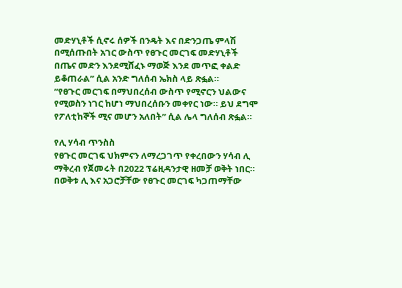መድሃኒቶች ሲኖሩ ሰዎች በንዴት እና በድንጋጤ ምላሽ በሚሰጡበት አገር ውስጥ የፀጉር መርገፍ መድሃኒቶች በጤና መድን እንደሚሸፈኑ ማወጅ እንደ መጥፎ ቀልድ ይቆጠራል” ሲል አንድ ግለሰብ ኤክስ ላይ ጽፏል።
“የፀጉር መርገፍ በማህበረሰብ ውስጥ የሚኖርን ህልውና የሚወስን ነገር ከሆነ ማህበረሰቡን መቀየር ነው። ይህ ደግሞ የፖለቲከኞች ሚና መሆን አለበት” ሲል ሌላ ግለሰብ ጽፏል።

የሊ ሃሳብ ጥንስስ
የፀጉር መርገፍ ህክምናን ለማረጋገጥ የቀረበውን ሃሳብ ሊ ማቅረብ የጀመሩት በ2022 ፕሬዚዳንታዊ ዘመቻ ወቅት ነበር።
በወቅቱ ሊ እና አጋሮቻቸው የፀጉር መርገፍ ካጋጠማቸው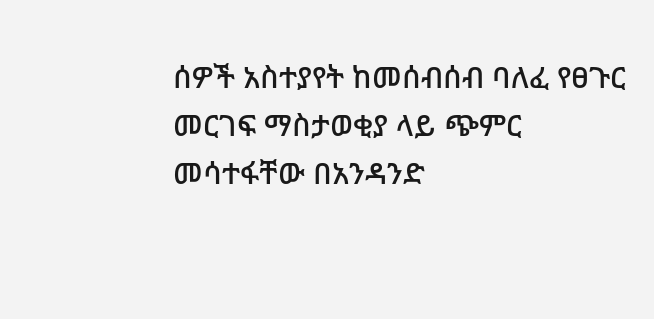ሰዎች አስተያየት ከመሰብሰብ ባለፈ የፀጉር መርገፍ ማስታወቂያ ላይ ጭምር መሳተፋቸው በአንዳንድ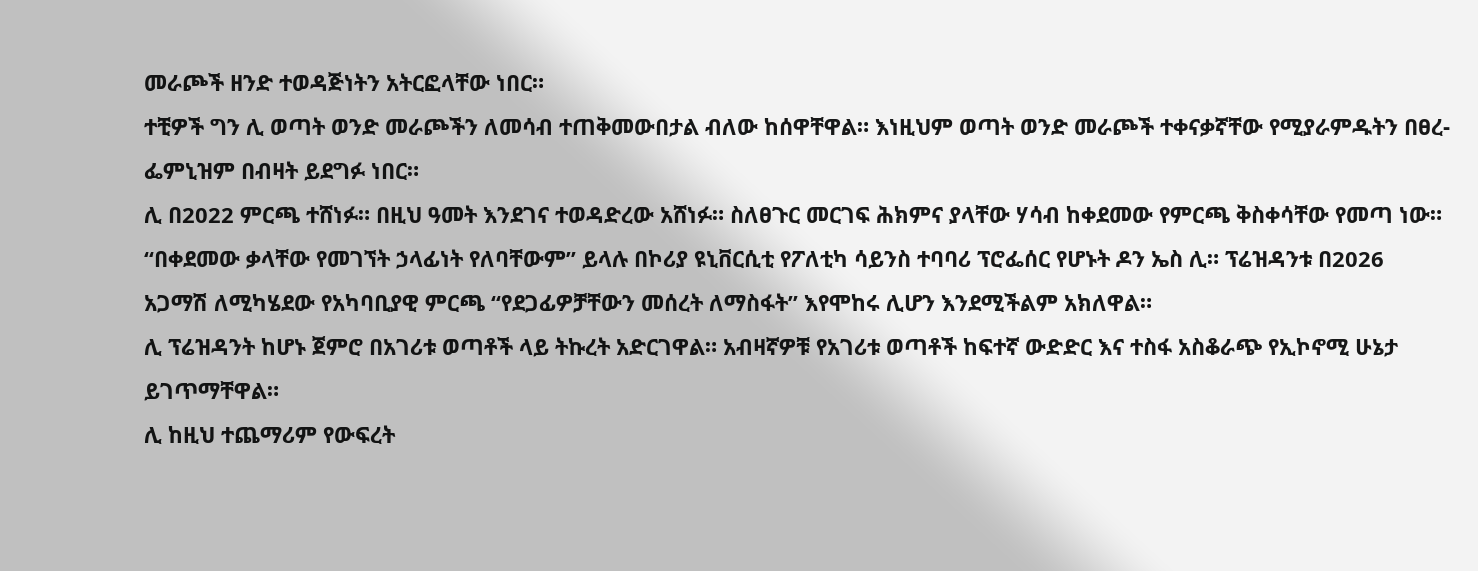መራጮች ዘንድ ተወዳጅነትን አትርፎላቸው ነበር።
ተቺዎች ግን ሊ ወጣት ወንድ መራጮችን ለመሳብ ተጠቅመውበታል ብለው ከሰዋቸዋል። እነዚህም ወጣት ወንድ መራጮች ተቀናቃኛቸው የሚያራምዱትን በፀረ-ፌምኒዝም በብዛት ይደግፉ ነበር።
ሊ በ2022 ምርጫ ተሸነፉ። በዚህ ዓመት እንደገና ተወዳድረው አሸነፉ። ስለፀጉር መርገፍ ሕክምና ያላቸው ሃሳብ ከቀደመው የምርጫ ቅስቀሳቸው የመጣ ነው።
“በቀደመው ቃላቸው የመገኘት ኃላፊነት የለባቸውም” ይላሉ በኮሪያ ዩኒቨርሲቲ የፖለቲካ ሳይንስ ተባባሪ ፕሮፌሰር የሆኑት ዶን ኤስ ሊ። ፕሬዝዳንቱ በ2026 አጋማሽ ለሚካሄደው የአካባቢያዊ ምርጫ “የደጋፊዎቻቸውን መሰረት ለማስፋት” እየሞከሩ ሊሆን እንደሚችልም አክለዋል።
ሊ ፕሬዝዳንት ከሆኑ ጀምሮ በአገሪቱ ወጣቶች ላይ ትኩረት አድርገዋል። አብዛኛዎቹ የአገሪቱ ወጣቶች ከፍተኛ ውድድር እና ተስፋ አስቆራጭ የኢኮኖሚ ሁኔታ ይገጥማቸዋል።
ሊ ከዚህ ተጨማሪም የውፍረት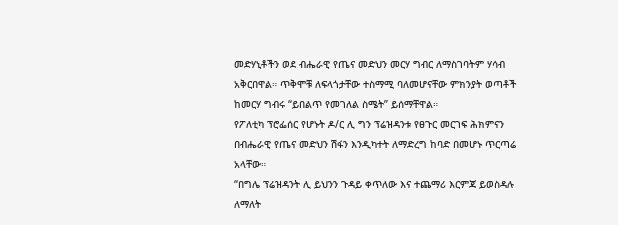መድሃኒቶችን ወደ ብሔራዊ የጤና መድህን መርሃ ግብር ለማስገባትም ሃሳብ አቅርበዋል። ጥቅሞቹ ለፍላጎታቸው ተስማሚ ባለመሆናቸው ምክንያት ወጣቶች ከመርሃ ግብሩ “ይበልጥ የመገለል ስሜት” ይሰማቸዋል።
የፖለቲካ ፕሮፌሰር የሆኑት ዶ/ር ሊ ግን ፕሬዝዳንቱ የፀጉር መርገፍ ሕክምናን በብሔራዊ የጤና መድህን ሽፋን እንዲካተት ለማድረግ ከባድ በመሆኑ ጥርጣሬ አላቸው።
“በግሌ ፕሬዝዳንት ሊ ይህንን ጉዳይ ቀጥለው እና ተጨማሪ እርምጃ ይወስዳሉ ለማለት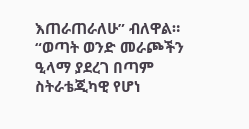እጠራጠራለሁ” ብለዋል።
“ወጣት ወንድ መራጮችን ዒላማ ያደረገ በጣም ስትራቴጂካዊ የሆነ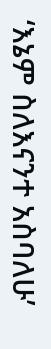‘እኔም ስለእናንተ አስባለሁ’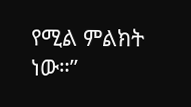የሚል ምልክት ነው።”